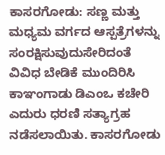ಕಾಸರಗೋಡು: ಸಣ್ಣ ಮತ್ತು ಮಧ್ಯಮ ವರ್ಗದ ಆಸ್ಪತ್ರೆಗಳನ್ನು ಸಂರಕ್ಷಿಸುವುದುಸೇರಿದಂತೆ ವಿವಿಧ ಬೇಡಿಕೆ ಮುಂದಿರಿಸಿ ಕಾಞಂಗಾಡು ಡಿಎಂಒ ಕಚೇರಿ ಎದುರು ಧರಣಿ ಸತ್ಯಾಗ್ರಹ ನಡೆಸಲಾಯಿತು. ಕಾಸರಗೋಡು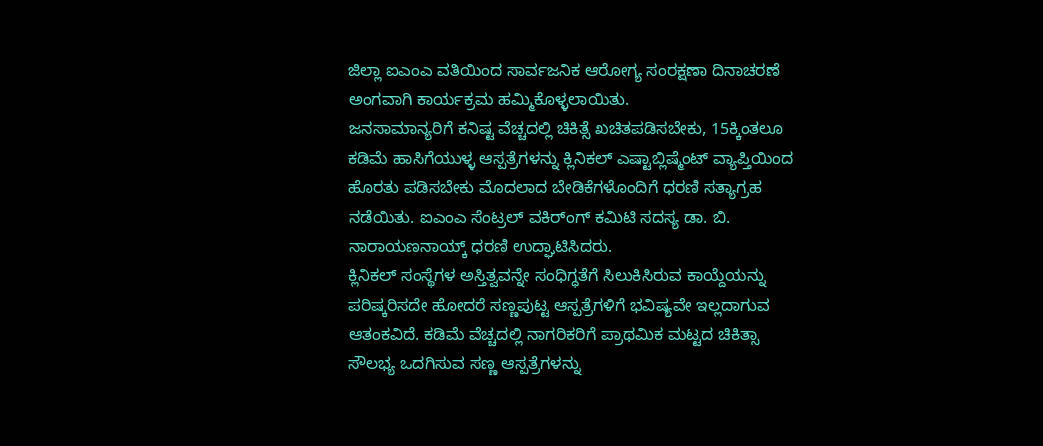ಜಿಲ್ಲಾ ಐಎಂಎ ವತಿಯಿಂದ ಸಾರ್ವಜನಿಕ ಆರೋಗ್ಯ ಸಂರಕ್ಷಣಾ ದಿನಾಚರಣೆ ಅಂಗವಾಗಿ ಕಾರ್ಯಕ್ರಮ ಹಮ್ಮಿಕೊಳ್ಳಲಾಯಿತು.
ಜನಸಾಮಾನ್ಯರಿಗೆ ಕನಿಷ್ಟ ವೆಚ್ಚದಲ್ಲಿ ಚಿಕಿತ್ಸೆ ಖಚಿತಪಡಿಸಬೇಕು, 15ಕ್ಕಿಂತಲೂ ಕಡಿಮೆ ಹಾಸಿಗೆಯುಳ್ಳ ಆಸ್ಪತ್ರೆಗಳನ್ನು ಕ್ಲಿನಿಕಲ್ ಎಷ್ಟಾಬ್ಲಿಷ್ಮೆಂಟ್ ವ್ಯಾಪ್ತಿಯಿಂದ ಹೊರತು ಪಡಿಸಬೇಕು ಮೊದಲಾದ ಬೇಡಿಕೆಗಳೊಂದಿಗೆ ಧರಣಿ ಸತ್ಯಾಗ್ರಹ ನಡೆಯಿತು. ಐಎಂಎ ಸೆಂಟ್ರಲ್ ವಕಿರ್ಂಗ್ ಕಮಿಟಿ ಸದಸ್ಯ ಡಾ. ಬಿ. ನಾರಾಯಣನಾಯ್ಕ್ ಧರಣಿ ಉದ್ಘಾಟಿಸಿದರು.
ಕ್ಲಿನಿಕಲ್ ಸಂಸ್ಥೆಗಳ ಅಸ್ತಿತ್ವವನ್ನೇ ಸಂಧಿಗ್ಧತೆಗೆ ಸಿಲುಕಿಸಿರುವ ಕಾಯ್ದೆಯನ್ನು ಪರಿಷ್ಕರಿಸದೇ ಹೋದರೆ ಸಣ್ಣಪುಟ್ಟ ಆಸ್ಪತ್ರೆಗಳಿಗೆ ಭವಿಷ್ಯವೇ ಇಲ್ಲದಾಗುವ ಆತಂಕವಿದೆ. ಕಡಿಮೆ ವೆಚ್ಚದಲ್ಲಿ ನಾಗರಿಕರಿಗೆ ಪ್ರಾಥಮಿಕ ಮಟ್ಟದ ಚಿಕಿತ್ಸಾ ಸೌಲಭ್ಯ ಒದಗಿಸುವ ಸಣ್ಣ ಆಸ್ಪತ್ರೆಗಳನ್ನು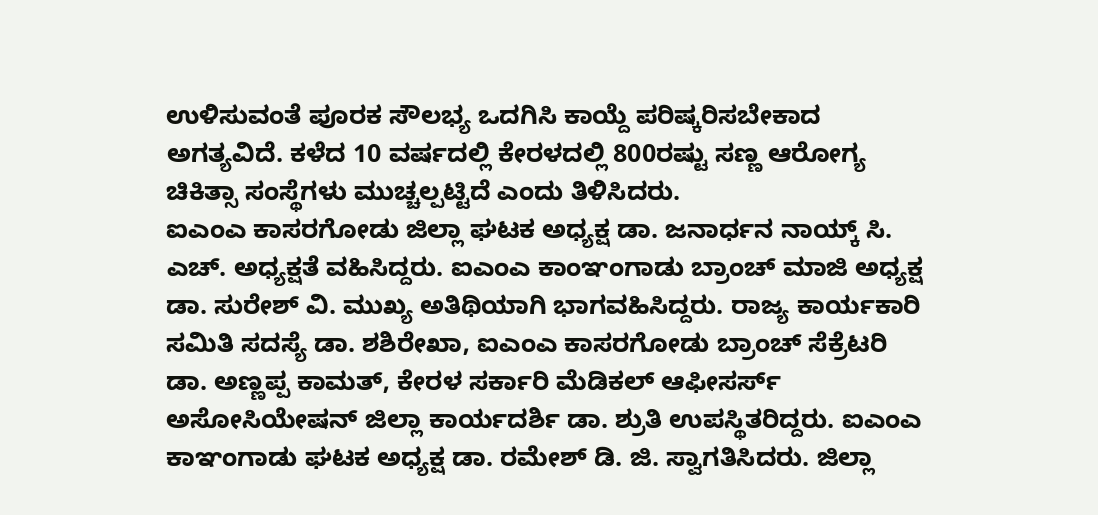ಉಳಿಸುವಂತೆ ಪೂರಕ ಸೌಲಭ್ಯ ಒದಗಿಸಿ ಕಾಯ್ದೆ ಪರಿಷ್ಕರಿಸಬೇಕಾದ ಅಗತ್ಯವಿದೆ. ಕಳೆದ 10 ವರ್ಷದಲ್ಲಿ ಕೇರಳದಲ್ಲಿ 800ರಷ್ಟು ಸಣ್ಣ ಆರೋಗ್ಯ ಚಿಕಿತ್ಸಾ ಸಂಸ್ಥೆಗಳು ಮುಚ್ಚಲ್ಪಟ್ಟಿದೆ ಎಂದು ತಿಳಿಸಿದರು.
ಐಎಂಎ ಕಾಸರಗೋಡು ಜಿಲ್ಲಾ ಘಟಕ ಅಧ್ಯಕ್ಷ ಡಾ. ಜನಾರ್ಧನ ನಾಯ್ಕ್ ಸಿ. ಎಚ್. ಅಧ್ಯಕ್ಷತೆ ವಹಿಸಿದ್ದರು. ಐಎಂಎ ಕಾಂಞಂಗಾಡು ಬ್ರಾಂಚ್ ಮಾಜಿ ಅಧ್ಯಕ್ಷ ಡಾ. ಸುರೇಶ್ ವಿ. ಮುಖ್ಯ ಅತಿಥಿಯಾಗಿ ಭಾಗವಹಿಸಿದ್ದರು. ರಾಜ್ಯ ಕಾರ್ಯಕಾರಿ ಸಮಿತಿ ಸದಸ್ಯೆ ಡಾ. ಶಶಿರೇಖಾ, ಐಎಂಎ ಕಾಸರಗೋಡು ಬ್ರಾಂಚ್ ಸೆಕ್ರೆಟರಿ ಡಾ. ಅಣ್ಣಪ್ಪ ಕಾಮತ್, ಕೇರಳ ಸರ್ಕಾರಿ ಮೆಡಿಕಲ್ ಆಫೀಸರ್ಸ್ ಅಸೋಸಿಯೇಷನ್ ಜಿಲ್ಲಾ ಕಾರ್ಯದರ್ಶಿ ಡಾ. ಶ್ರುತಿ ಉಪಸ್ಥಿತರಿದ್ದರು. ಐಎಂಎ ಕಾಞಂಗಾಡು ಘಟಕ ಅಧ್ಯಕ್ಷ ಡಾ. ರಮೇಶ್ ಡಿ. ಜಿ. ಸ್ವಾಗತಿಸಿದರು. ಜಿಲ್ಲಾ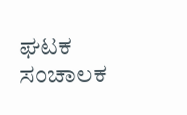ಘಟಕ ಸಂಚಾಲಕ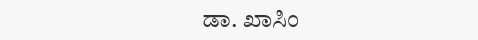ಡಾ. ಖಾಸಿಂ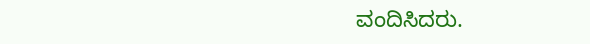ವಂದಿಸಿದರು.